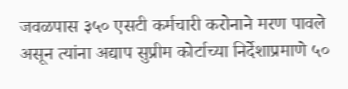जवळपास ३५० एसटी कर्मचारी करोनाने मरण पावले असून त्यांना अद्याप सुप्रीम कोर्टाच्या निर्देशाप्रमाणे ५०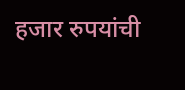हजार रुपयांची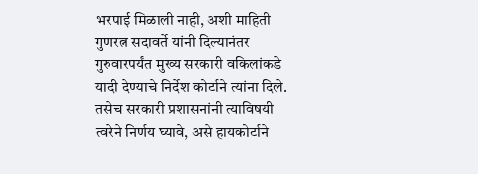भरपाई मिळाली नाही, अशी माहिती गुणरत्न सदावर्ते यांनी दिल्यानंतर गुरुवारपर्यंत मुख्य सरकारी वकिलांकडे यादी देण्याचे निर्देश कोर्टाने त्यांना दिले. तसेच सरकारी प्रशासनांनी त्याविषयी त्वरेने निर्णय घ्यावे, असे हायकोर्टाने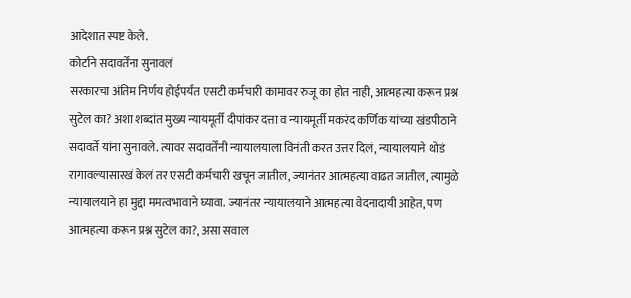आदेशात स्पष्ट केले.
कोर्टाने सदावर्तेंना सुनावलं
सरकारचा अंतिम निर्णय होईपर्यंत एसटी कर्मचारी कामावर रुजू का होत नाही, आत्महत्या करून प्रश्न सुटेल का? अशा शब्दांत मुख्य न्यायमूर्ती दीपांकर दत्ता व न्यायमूर्ती मकरंद कर्णिक यांच्या खंडपीठाने सदावर्ते यांना सुनावले. त्यावर सदावर्तेंनी न्यायालयाला विनंती करत उत्तर दिलं, न्यायालयाने थोडं रागावल्यासारखं केलं तर एसटी कर्मचारी खचून जातील, ज्यानंतर आत्महत्या वाढत जातील, त्यामुळे न्यायालयाने हा मुद्दा ममत्वभावाने घ्यावा. ज्यानंतर न्यायालयाने आत्महत्या वेदनादायी आहेत, पण आत्महत्या करून प्रश्न सुटेल का?, असा सवाल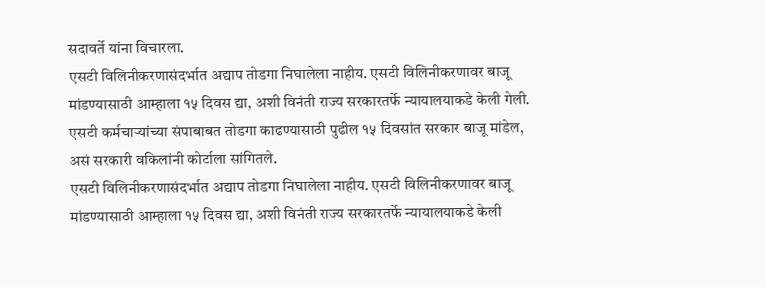सदावर्ते यांना विचारला.
एसटी विलिनीकरणासंदर्भात अद्याप तोडगा निघालेला नाहीय. एसटी विलिनीकरणावर बाजू मांडण्यासाठी आम्हाला १५ दिवस द्या, अशी विनंती राज्य सरकारतर्फे न्यायालयाकडे केली गेली. एसटी कर्मचाऱ्यांच्या संपाबाबत तोडगा काढण्यासाठी पुढील १५ दिवसांत सरकार बाजू मांडेल, असं सरकारी वकिलांनी कोर्टाला सांगितले.
एसटी विलिनीकरणासंदर्भात अद्याप तोडगा निघालेला नाहीय. एसटी विलिनीकरणावर बाजू मांडण्यासाठी आम्हाला १५ दिवस द्या, अशी विनंती राज्य सरकारतर्फे न्यायालयाकडे केली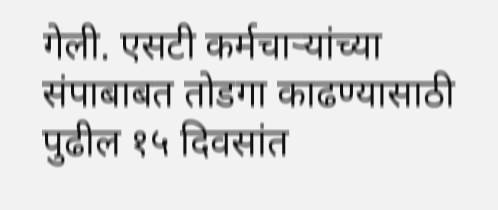गेली. एसटी कर्मचाऱ्यांच्या संपाबाबत तोडगा काढण्यासाठी पुढील १५ दिवसांत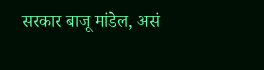सरकार बाजू मांडेल, असं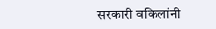सरकारी वकिलांनी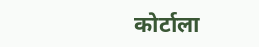कोर्टाला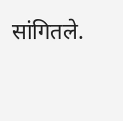सांगितले.